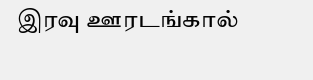இரவு ஊரடங்கால்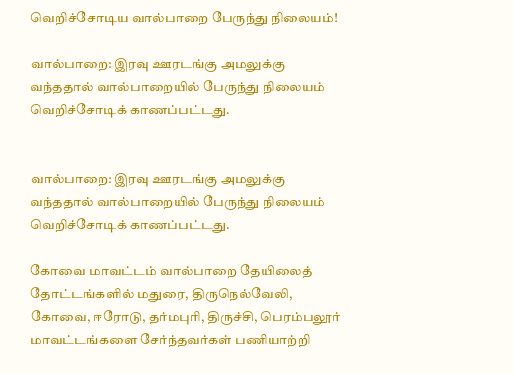வெறிச்சோடிய வால்பாறை பேருந்து நிலையம்!

வால்பாறை: இரவு ஊரடங்கு அமலுக்கு வந்ததால் வால்பாறையில் பேருந்து நிலையம் வெறிச்சோடிக் காணப்பட்டது.


வால்பாறை: இரவு ஊரடங்கு அமலுக்கு வந்ததால் வால்பாறையில் பேருந்து நிலையம் வெறிச்சோடிக் காணப்பட்டது.

கோவை மாவட்டம் வால்பாறை தேயிலைத் தோட்டங்களில் மதுரை, திருநெல்வேலி, கோவை, ஈரோடு, தர்மபுரி, திருச்சி, பெரம்பலூர் மாவட்டங்களை சேர்ந்தவர்கள் பணியாற்றி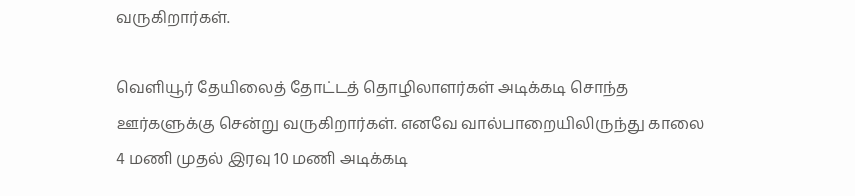வருகிறார்கள்.

வெளியூர் தேயிலைத் தோட்டத் தொழிலாளர்கள் அடிக்கடி சொந்த ஊர்களுக்கு சென்று வருகிறார்கள். எனவே வால்பாறையிலிருந்து காலை 4 மணி முதல் இரவு 10 மணி அடிக்கடி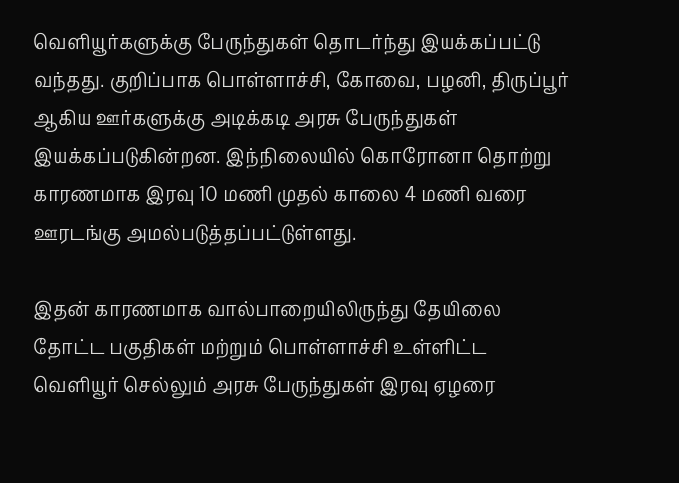வெளியூர்களுக்கு பேருந்துகள் தொடர்ந்து இயக்கப்பட்டு வந்தது. குறிப்பாக பொள்ளாச்சி, கோவை, பழனி, திருப்பூர் ஆகிய ஊர்களுக்கு அடிக்கடி அரசு பேருந்துகள் இயக்கப்படுகின்றன. இந்நிலையில் கொரோனா தொற்று காரணமாக இரவு 10 மணி முதல் காலை 4 மணி வரை ஊரடங்கு அமல்படுத்தப்பட்டுள்ளது.

இதன் காரணமாக வால்பாறையிலிருந்து தேயிலை தோட்ட பகுதிகள் மற்றும் பொள்ளாச்சி உள்ளிட்ட வெளியூர் செல்லும் அரசு பேருந்துகள் இரவு ஏழரை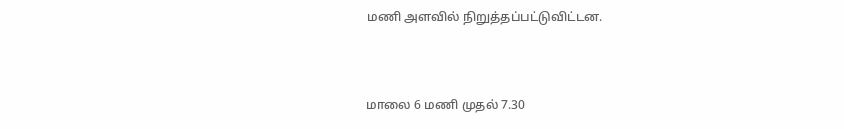மணி அளவில் நிறுத்தப்பட்டுவிட்டன.



மாலை 6 மணி முதல் 7.30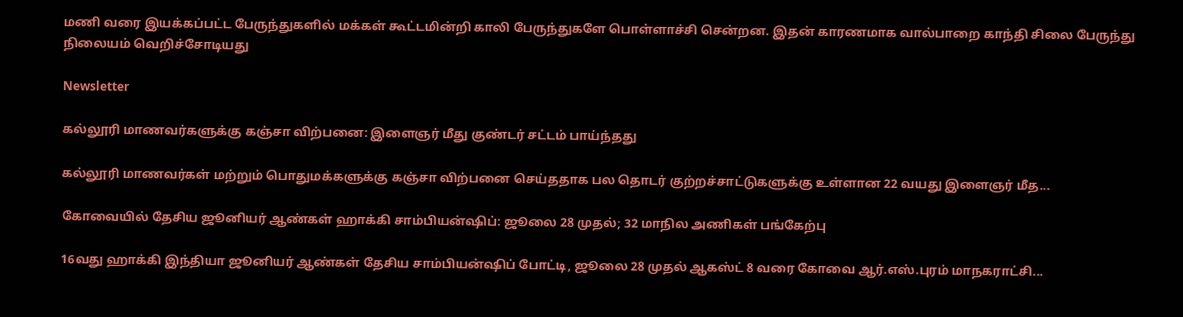மணி வரை இயக்கப்பட்ட பேருந்துகளில் மக்கள் கூட்டமின்றி காலி பேருந்துகளே பொள்ளாச்சி சென்றன. இதன் காரணமாக வால்பாறை காந்தி சிலை பேருந்து நிலையம் வெறிச்சோடியது

Newsletter

கல்லூரி மாணவர்களுக்கு கஞ்சா விற்பனை: இளைஞர் மீது குண்டர் சட்டம் பாய்ந்தது

கல்லூரி மாணவர்கள் மற்றும் பொதுமக்களுக்கு கஞ்சா விற்பனை செய்ததாக பல தொடர் குற்றச்சாட்டுகளுக்கு உள்ளான 22 வயது இளைஞர் மீத...

கோவையில் தேசிய ஜூனியர் ஆண்கள் ஹாக்கி சாம்பியன்ஷிப்: ஜூலை 28 முதல்; 32 மாநில அணிகள் பங்கேற்பு

16வது ஹாக்கி இந்தியா ஜூனியர் ஆண்கள் தேசிய சாம்பியன்ஷிப் போட்டி, ஜூலை 28 முதல் ஆகஸ்ட் 8 வரை கோவை ஆர்.எஸ்.புரம் மாநகராட்சி...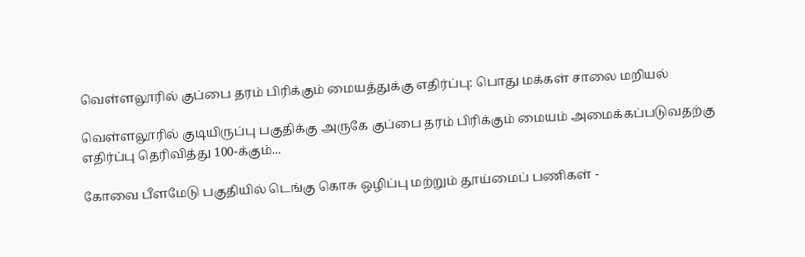வெள்ளலூரில் குப்பை தரம் பிரிக்கும் மையத்துக்கு எதிர்ப்பு: பொது மக்கள் சாலை மறியல்

வெள்ளலூரில் குடியிருப்பு பகுதிக்கு அருகே குப்பை தரம் பிரிக்கும் மையம் அமைக்கப்படுவதற்கு எதிர்ப்பு தெரிவித்து 100-க்கும்...

கோவை பீளமேடு பகுதியில் டெங்கு கொசு ஒழிப்பு மற்றும் தூய்மைப் பணிகள் -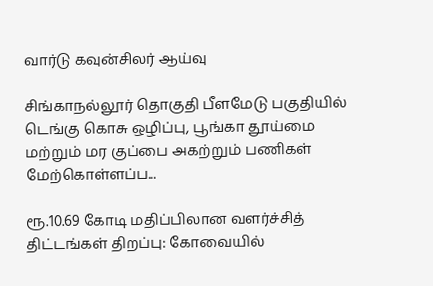வார்டு கவுன்சிலர் ஆய்வு

சிங்காநல்லூர் தொகுதி பீளமேடு பகுதியில் டெங்கு கொசு ஒழிப்பு, பூங்கா தூய்மை மற்றும் மர குப்பை அகற்றும் பணிகள் மேற்கொள்ளப்ப...

ரூ.10.69 கோடி மதிப்பிலான வளர்ச்சித் திட்டங்கள் திறப்பு: கோவையில்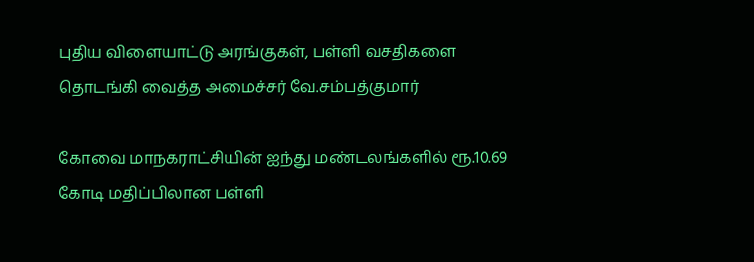புதிய விளையாட்டு அரங்குகள், பள்ளி வசதிகளை தொடங்கி வைத்த அமைச்சர் வே.சம்பத்குமார்

கோவை மாநகராட்சியின் ஐந்து மண்டலங்களில் ரூ.10.69 கோடி மதிப்பிலான பள்ளி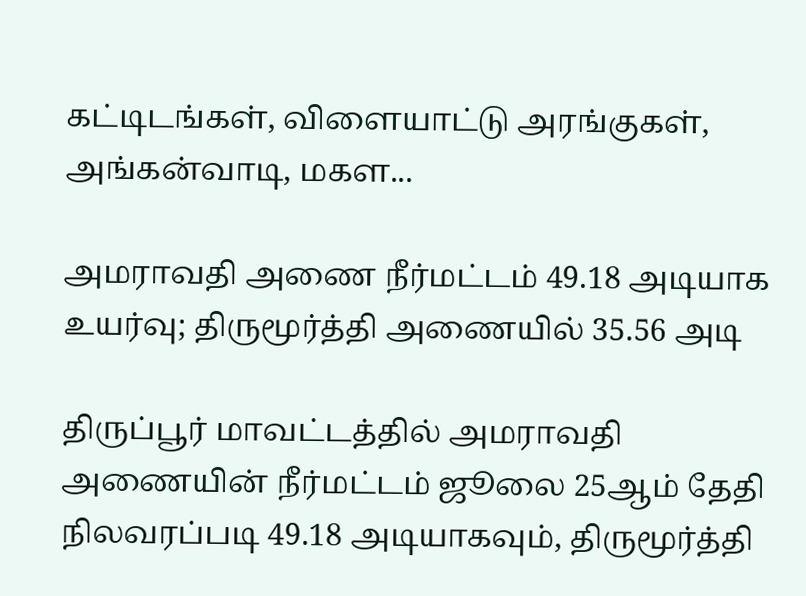கட்டிடங்கள், விளையாட்டு அரங்குகள், அங்கன்வாடி, மகள...

அமராவதி அணை நீர்மட்டம் 49.18 அடியாக உயர்வு; திருமூர்த்தி அணையில் 35.56 அடி

திருப்பூர் மாவட்டத்தில் அமராவதி அணையின் நீர்மட்டம் ஜூலை 25ஆம் தேதி நிலவரப்படி 49.18 அடியாகவும், திருமூர்த்தி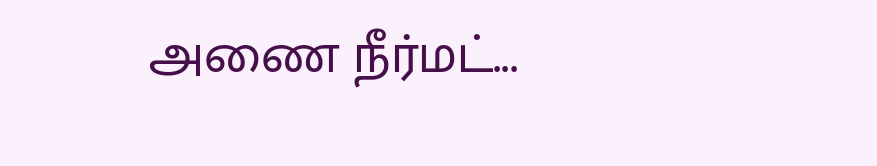அணை நீர்மட்...